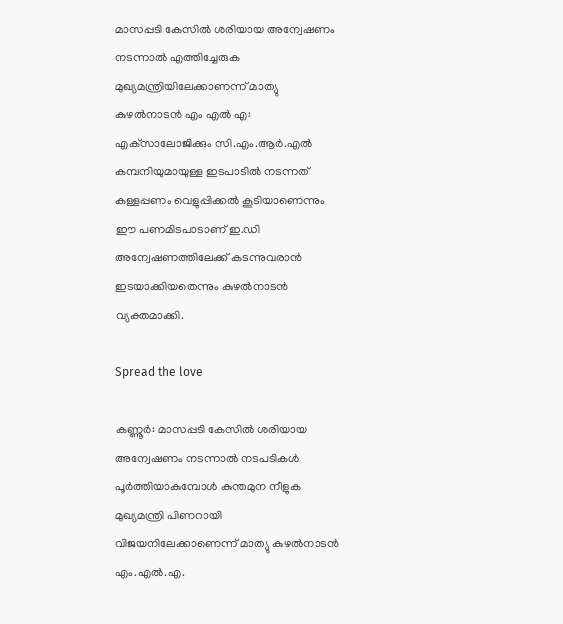മാസപ്പടി കേസിൽ ശരിയായ അന്വേഷണം നടന്നാൽ എത്തിച്ചേരുക മുഖ്യമന്ത്രിയിലേക്കാണന്ന് മാത്യു കുഴൽനാടൻ എം എൽ എ: എക്‌സാലോജിക്കും സി.എം.ആര്‍.എല്‍ കമ്പനിയുമായുള്ള ഇടപാടില്‍ നടന്നത് കള്ളപ്പണം വെളുപ്പിക്കല്‍ കൂടിയാണെന്നും ഈ പണമിടപാടാണ് ഇ.ഡി അന്വേഷണത്തിലേക്ക് കടന്നുവരാന്‍ ഇടയാക്കിയതെന്നും കുഴല്‍നാടന്‍ വ്യക്തമാക്കി.

Spread the love

കണ്ണൂര്‍: മാസപ്പടി കേസില്‍ ശരിയായ അന്വേഷണം നടന്നാല്‍ നടപടികള്‍ പൂര്‍ത്തിയാകുമ്പോള്‍ കുന്തമുന നീളുക മുഖ്യമന്ത്രി പിണറായി വിജയനിലേക്കാണെന്ന് മാത്യു കുഴല്‍നാടന്‍ എം.എല്‍.എ.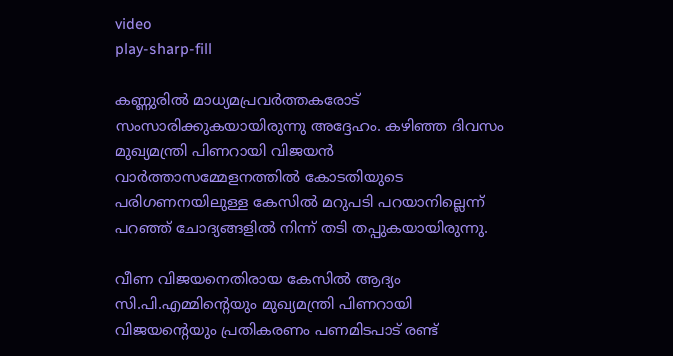video
play-sharp-fill

കണ്ണുരില്‍ മാധ്യമപ്രവര്‍ത്തകരോട് സംസാരിക്കുകയായിരുന്നു അദ്ദേഹം. കഴിഞ്ഞ ദിവസം മുഖ്യമന്ത്രി പിണറായി വിജയന്‍ വാര്‍ത്താസമ്മേളനത്തില്‍ കോടതിയുടെ പരിഗണനയിലുള്ള കേസില്‍ മറുപടി പറയാനില്ലെന്ന് പറഞ്ഞ് ചോദ്യങ്ങളില്‍ നിന്ന് തടി തപ്പുകയായിരുന്നു.

വീണ വിജയനെതിരായ കേസില്‍ ആദ്യം സി.പി.എമ്മിന്റെയും മുഖ്യമന്ത്രി പിണറായി വിജയന്റെയും പ്രതികരണം പണമിടപാട് രണ്ട്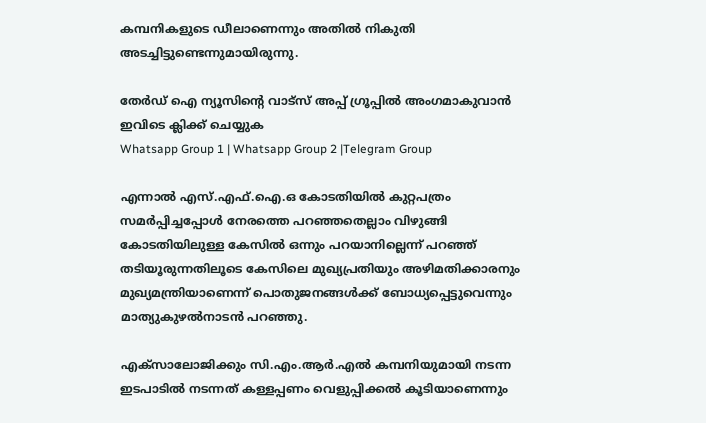കമ്പനികളുടെ ഡീലാണെന്നും അതില്‍ നികുതി അടച്ചിട്ടുണ്ടെന്നുമായിരുന്നു.

തേർഡ് ഐ ന്യൂസിന്റെ വാട്സ് അപ്പ് ഗ്രൂപ്പിൽ അംഗമാകുവാൻ ഇവിടെ ക്ലിക്ക് ചെയ്യുക
Whatsapp Group 1 | Whatsapp Group 2 |Telegram Group

എന്നാല്‍ എസ്.എഫ്.ഐ.ഒ കോടതിയില്‍ കുറ്റപത്രം സമര്‍പ്പിച്ചപ്പോള്‍ നേരത്തെ പറഞ്ഞതെല്ലാം വിഴുങ്ങി കോടതിയിലുള്ള കേസില്‍ ഒന്നും പറയാനില്ലെന്ന് പറഞ്ഞ് തടിയൂരുന്നതിലൂടെ കേസിലെ മുഖ്യപ്രതിയും അഴിമതിക്കാരനും മുഖ്യമന്ത്രിയാണെന്ന് പൊതുജനങ്ങള്‍ക്ക് ബോധ്യപ്പെട്ടുവെന്നും മാത്യുകുഴല്‍നാടന്‍ പറഞ്ഞു.

എക്‌സാലോജിക്കും സി.എം.ആര്‍.എല്‍ കമ്പനിയുമായി നടന്ന ഇടപാടില്‍ നടന്നത് കള്ളപ്പണം വെളുപ്പിക്കല്‍ കൂടിയാണെന്നും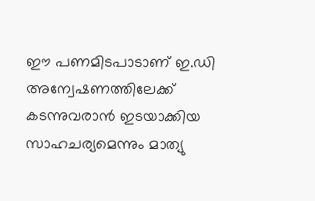ഈ പണമിടപാടാണ് ഇ.ഡി അന്വേഷണത്തിലേക്ക് കടന്നുവരാന്‍ ഇടയാക്കിയ സാഹചര്യമെന്നും മാത്യു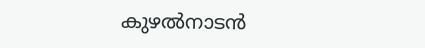കുഴല്‍നാടന്‍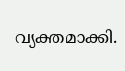വ്യക്തമാക്കി.